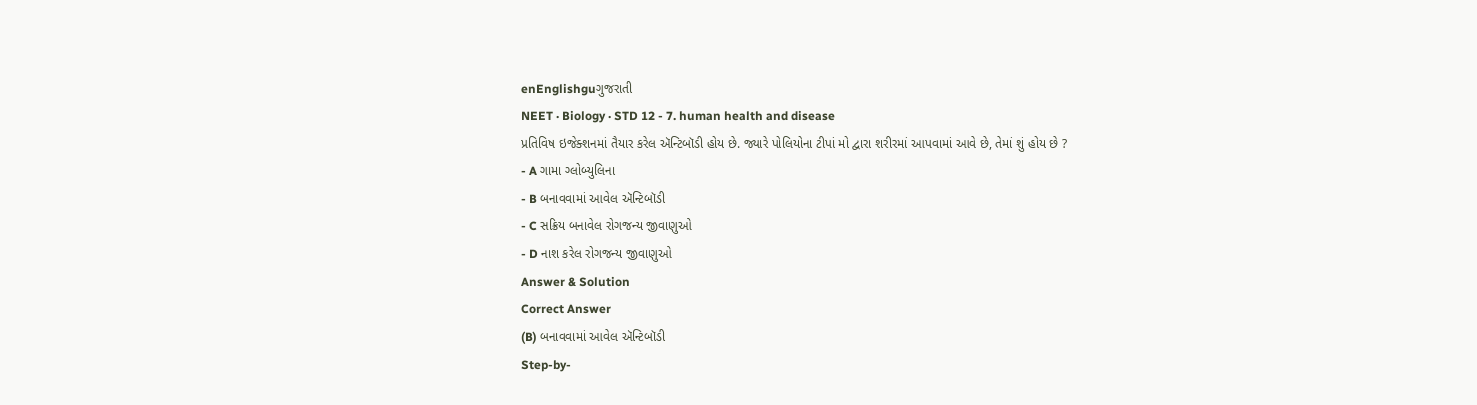enEnglishguગુજરાતી
NEET · Biology · STD 12 - 7. human health and disease
પ્રતિવિષ ઇજેક્શનમાં તૈયાર કરેલ ઍન્ટિબૉડી હોય છે. જ્યારે પોલિયોના ટીપાં મો દ્વારા શરીરમાં આપવામાં આવે છે, તેમાં શું હોય છે ?
- A ગામા ગ્લોબ્યુલિના
- B બનાવવામાં આવેલ ઍન્ટિબૉડી
- C સક્રિય બનાવેલ રોગજન્ય જીવાણુઓ
- D નાશ કરેલ રોગજન્ય જીવાણુઓ
Answer & Solution
Correct Answer
(B) બનાવવામાં આવેલ ઍન્ટિબૉડી
Step-by-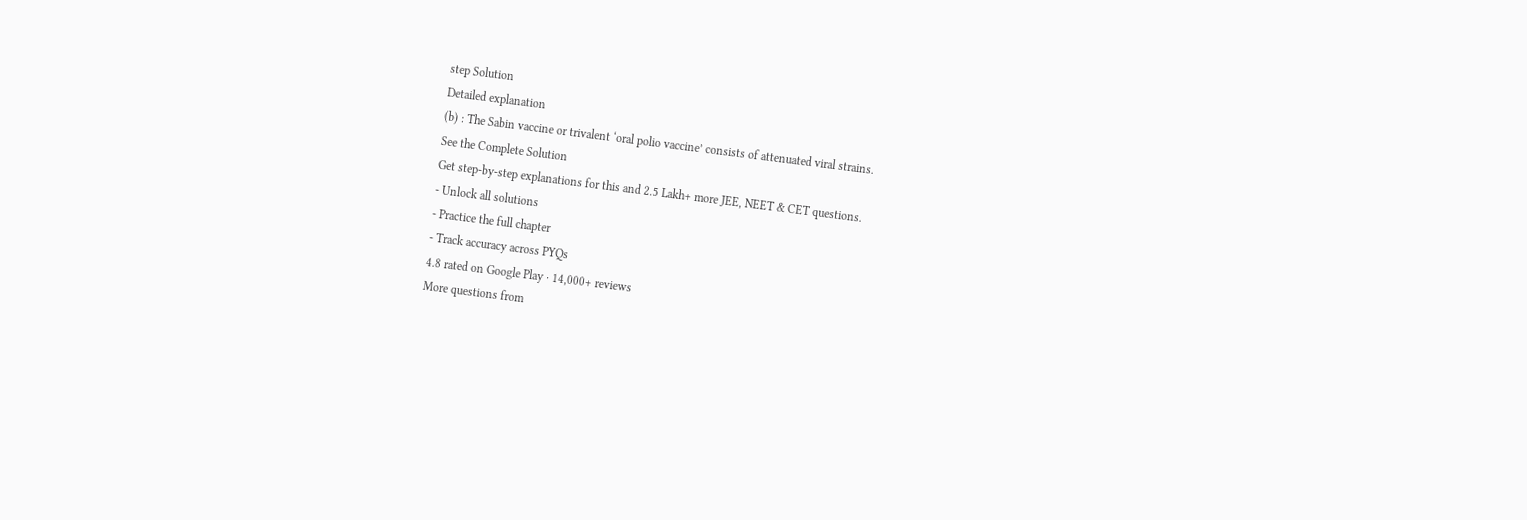step Solution
Detailed explanation
(b) : The Sabin vaccine or trivalent ‘oral polio vaccine’ consists of attenuated viral strains.
See the Complete Solution
Get step-by-step explanations for this and 2.5 Lakh+ more JEE, NEET & CET questions.
- Unlock all solutions
- Practice the full chapter
- Track accuracy across PYQs
4.8 rated on Google Play · 14,000+ reviews
More questions from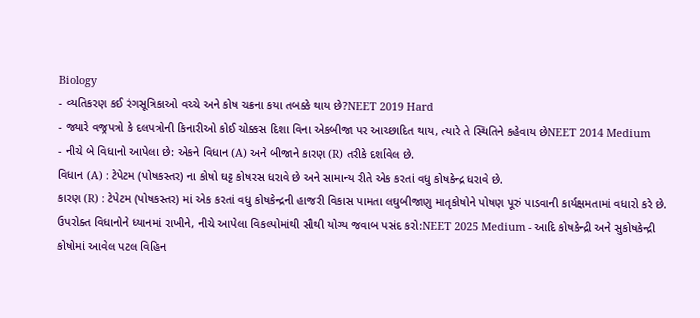Biology
- વ્યતિકરણ કઈ રંગસૂત્રિકાઓ વચ્ચે અને કોષ ચક્રના કયા તબક્કે થાય છે?NEET 2019 Hard
- જ્યારે વજ્રપત્રો કે દલપત્રોની કિનારીઓ કોઈ ચોક્કસ દિશા વિના એકબીજા પર આચ્છાદિત થાય, ત્યારે તે સ્થિતિને કહેવાય છેNEET 2014 Medium
- નીચે બે વિધાનો આપેલા છે: એકને વિધાન (A) અને બીજાને કારણ (R) તરીકે દર્શાવેલ છે.
વિધાન (A) : ટેપેટમ (પોષકસ્તર) ના કોષો ઘટ્ટ કોષરસ ધરાવે છે અને સામાન્ય રીતે એક કરતાં વધુ કોષકેન્દ્ર ધરાવે છે.
કારણ (R) : ટેપેટમ (પોષકસ્તર) માં એક કરતાં વધુ કોષકેન્દ્રની હાજરી વિકાસ પામતા લઘુબીજાણુ માતૃકોષોને પોષણ પૂરું પાડવાની કાર્યક્ષમતામાં વધારો કરે છે.
ઉપરોક્ત વિધાનોને ધ્યાનમાં રાખીને, નીચે આપેલા વિકલ્પોમાંથી સૌથી યોગ્ય જવાબ પસંદ કરો:NEET 2025 Medium - આદિ કોષકેન્દ્રી અને સુકોષકેન્દ્રી કોષોમાં આવેલ પટલ વિહિન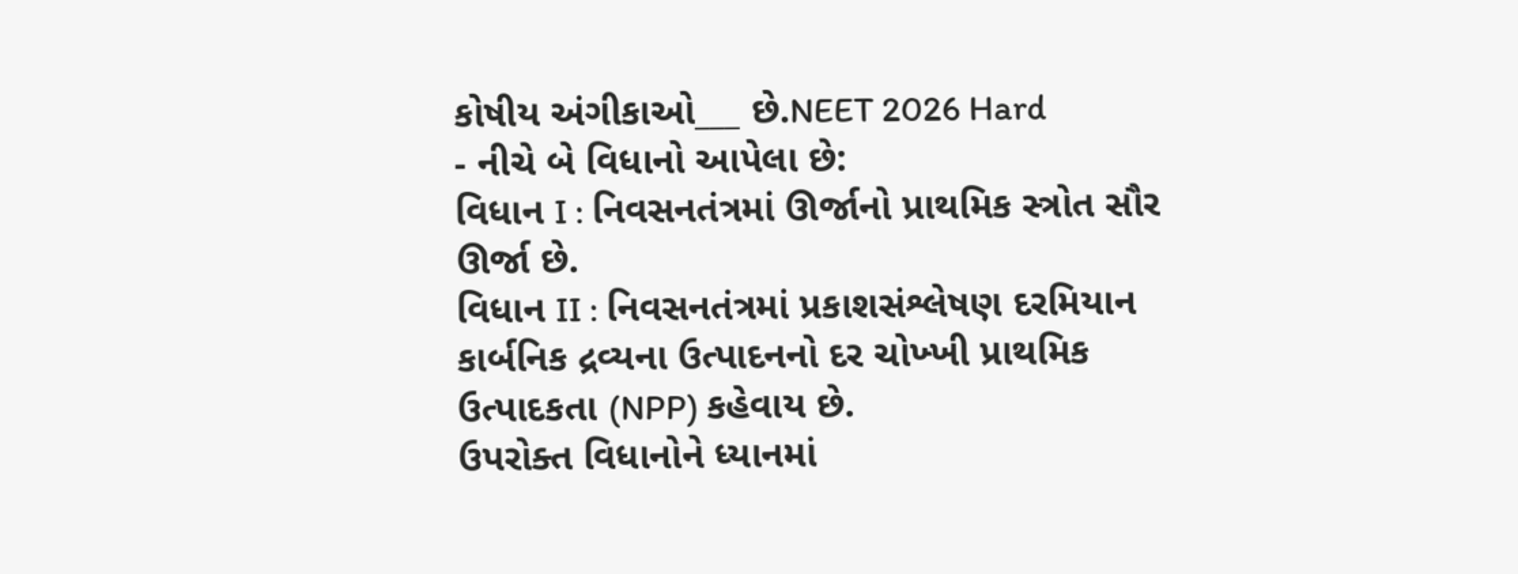કોષીય અંગીકાઓ___ છે.NEET 2026 Hard
- નીચે બે વિધાનો આપેલા છે:
વિધાન I : નિવસનતંત્રમાં ઊર્જાનો પ્રાથમિક સ્ત્રોત સૌર ઊર્જા છે.
વિધાન II : નિવસનતંત્રમાં પ્રકાશસંશ્લેષણ દરમિયાન કાર્બનિક દ્રવ્યના ઉત્પાદનનો દર ચોખ્ખી પ્રાથમિક ઉત્પાદકતા (NPP) કહેવાય છે.
ઉપરોક્ત વિધાનોને ધ્યાનમાં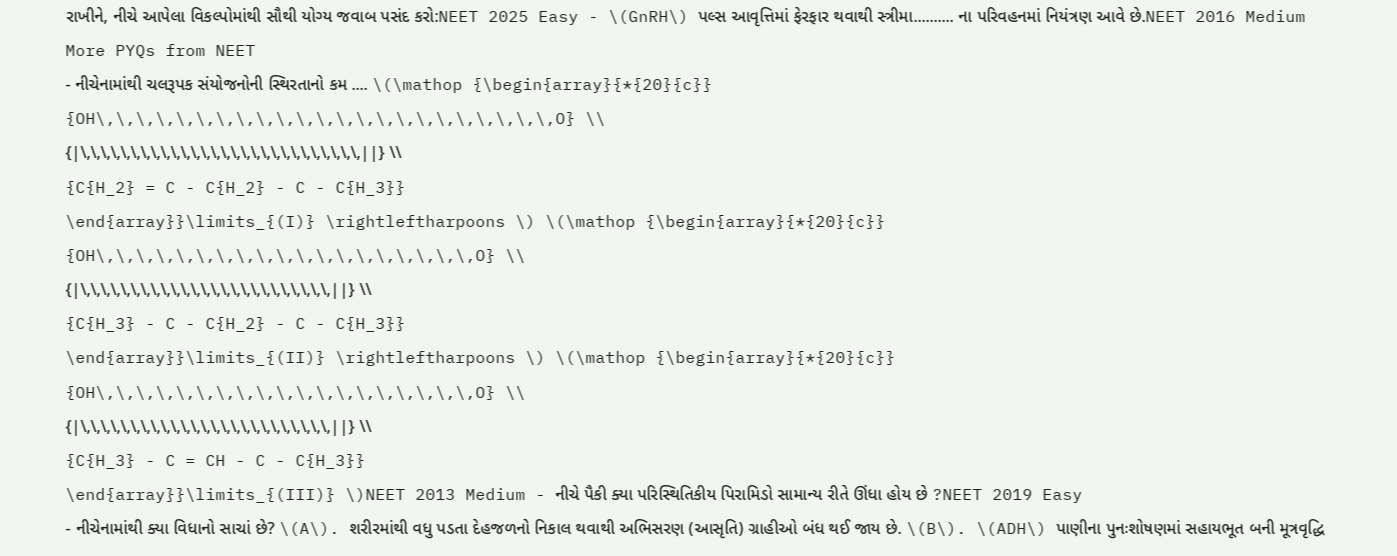રાખીને, નીચે આપેલા વિકલ્પોમાંથી સૌથી યોગ્ય જવાબ પસંદ કરો:NEET 2025 Easy - \(GnRH\) પલ્સ આવૃત્તિમાં ફેરફાર થવાથી સ્ત્રીમા.......... ના પરિવહનમાં નિયંત્રણ આવે છે.NEET 2016 Medium
More PYQs from NEET
- નીચેનામાંથી ચલરૂપક સંયોજનોની સ્થિરતાનો કમ .... \(\mathop {\begin{array}{*{20}{c}}
{OH\,\,\,\,\,\,\,\,\,\,\,\,\,\,\,\,\,\,\,\,\,\,\,O} \\
{|\,\,\,\,\,\,\,\,\,\,\,\,\,\,\,\,\,\,\,\,\,\,\,\,\,\,\,\,||} \\
{C{H_2} = C - C{H_2} - C - C{H_3}}
\end{array}}\limits_{(I)} \rightleftharpoons \) \(\mathop {\begin{array}{*{20}{c}}
{OH\,\,\,\,\,\,\,\,\,\,\,\,\,\,\,\,\,\,\,O} \\
{|\,\,\,\,\,\,\,\,\,\,\,\,\,\,\,\,\,\,\,\,\,\,\,\,\,||} \\
{C{H_3} - C - C{H_2} - C - C{H_3}}
\end{array}}\limits_{(II)} \rightleftharpoons \) \(\mathop {\begin{array}{*{20}{c}}
{OH\,\,\,\,\,\,\,\,\,\,\,\,\,\,\,\,\,\,\,O} \\
{|\,\,\,\,\,\,\,\,\,\,\,\,\,\,\,\,\,\,\,\,\,\,\,\,\,||} \\
{C{H_3} - C = CH - C - C{H_3}}
\end{array}}\limits_{(III)} \)NEET 2013 Medium - નીચે પૈકી ક્યા પરિસ્થિતિકીય પિરામિડો સામાન્ય રીતે ઊંધા હોય છે ?NEET 2019 Easy
- નીચેનામાંથી ક્યા વિધાનો સાચાં છે? \(A\). શરીરમાંથી વધુ પડતા દેહજળનો નિકાલ થવાથી અભિસરણ (આસૃતિ) ગ્રાહીઓ બંધ થઈ જાય છે. \(B\). \(ADH\) પાણીના પુનઃશોષણમાં સહાયભૂત બની મૂત્રવૃદ્ધિ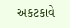અકટકાવે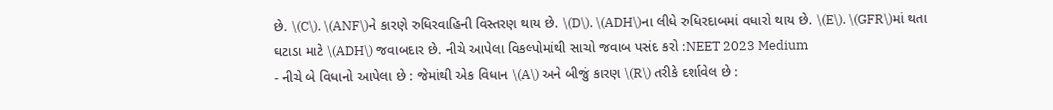છે. \(C\). \(ANF\)ને કારણે રુધિરવાહિની વિસ્તરણ થાય છે. \(D\). \(ADH\)ના લીધે રુધિરદાબમાં વધારો થાય છે. \(E\). \(GFR\)માં થતા ઘટાડા માટે \(ADH\) જવાબદાર છે. નીચે આપેલા વિકલ્પોમાંથી સાચો જવાબ પસંદ કરો :NEET 2023 Medium
- નીચે બે વિધાનો આપેલા છે : જેમાંથી એક વિધાન \(A\) અને બીજું કારણ \(R\) તરીકે દર્શાવેલ છે :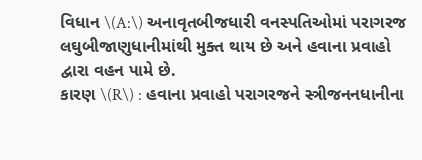વિધાન \(A:\) અનાવૃતબીજધારી વનસ્પતિઓમાં પરાગરજ લઘુબીજાણુધાનીમાંથી મુક્ત થાય છે અને હવાના પ્રવાહો દ્વારા વહન પામે છે.
કારણ \(R\) : હવાના પ્રવાહો પરાગરજને સ્ત્રીજનનધાનીના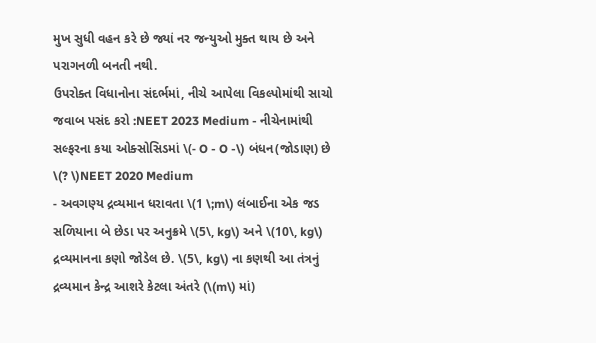મુખ સુધી વહન કરે છે જ્યાં નર જન્યુઓ મુક્ત થાય છે અને પરાગનળી બનતી નથી.
ઉપરોક્ત વિધાનોના સંદર્ભમાં, નીચે આપેલા વિકલ્પોમાંથી સાચો જવાબ પસંદ કરો :NEET 2023 Medium - નીચેનામાંથી સલ્ફરના કયા ઓક્સોસિડમાં \(- O - O -\) બંધન(જોડાણ) છે \(? \)NEET 2020 Medium
- અવગણ્ય દ્રવ્યમાન ધરાવતા \(1 \;m\) લંબાઈના એક જડ સળિયાના બે છેડા પર અનુક્રમે \(5\, kg\) અને \(10\, kg\) દ્રવ્યમાનના કણો જોડેલ છે. \(5\, kg\) ના કણથી આ તંત્રનું દ્રવ્યમાન કેન્દ્ર આશરે કેટલા અંતરે (\(m\) માં)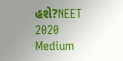હશે?NEET 2020 Medium